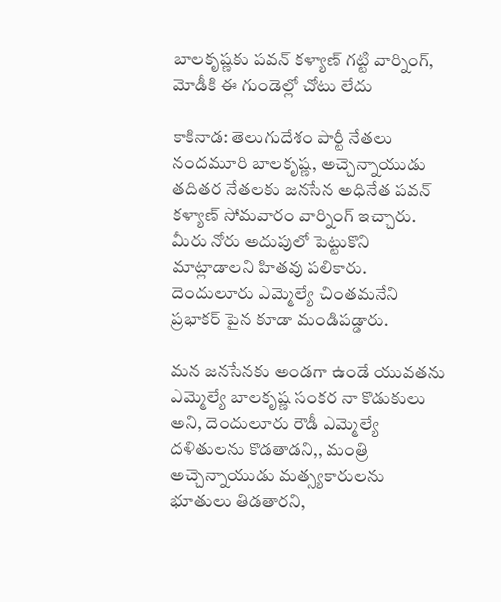బాలకృష్ణకు పవన్ కళ్యాణ్ గట్టి వార్నింగ్, మోడీకి ఈ గుండెల్లో చోటు లేదు

కాకినాడ: తెలుగుదేశం పార్టీ నేతలు నందమూరి బాలకృష్ణ, అచ్చెన్నాయుడు తదితర నేతలకు జనసేన అధినేత పవన్ కళ్యాణ్ సోమవారం వార్నింగ్ ఇచ్చారు. మీరు నోరు అదుపులో పెట్టుకొని మాట్లాడాలని హితవు పలికారు. దెందులూరు ఎమ్మెల్యే చింతమనేని ప్రభాకర్ పైన కూడా మండిపడ్డారు.

మన జనసేనకు అండగా ఉండే యువతను ఎమ్మెల్యే బాలకృష్ణ సంకర నా కొడుకులు అని, దెందులూరు రౌడీ ఎమ్మెల్యే దళితులను కొడతాడని,, మంత్రి అచ్చెన్నాయుడు మత్స్యకారులను భూతులు తిడతారని,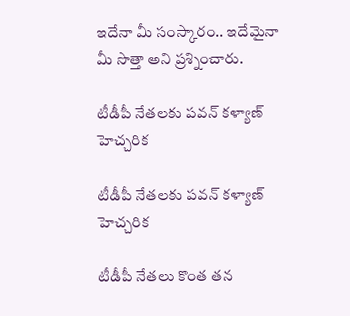ఇదేనా మీ సంస్కారం.. ఇదేమైనా మీ సొత్తా అని ప్రశ్నించారు.

టీడీపీ నేతలకు పవన్ కళ్యాణ్ హెచ్చరిక

టీడీపీ నేతలకు పవన్ కళ్యాణ్ హెచ్చరిక

టీడీపీ నేతలు కొంత తన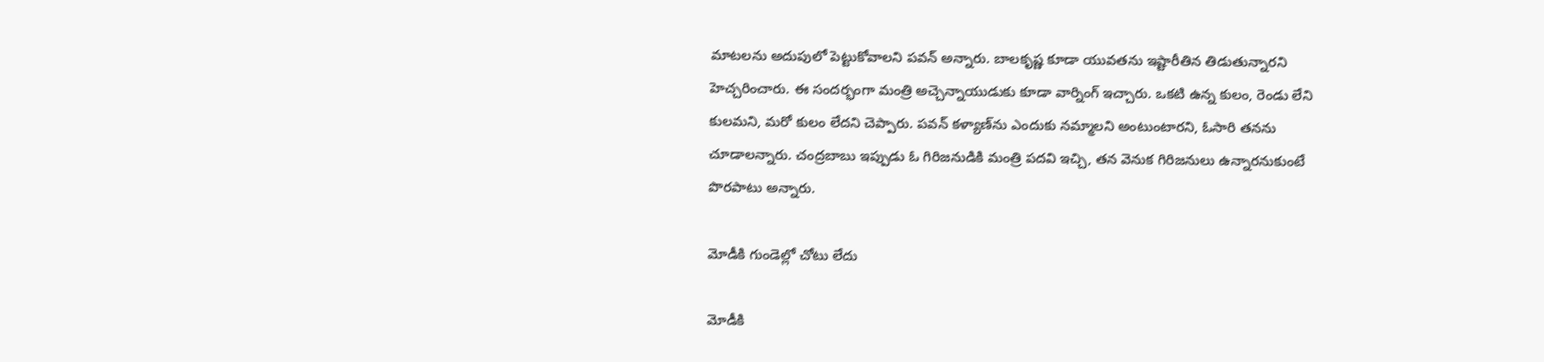మాటలను అదుపులో పెట్టుకోవాలని పవన్ అన్నారు. బాలకృష్ణ కూడా యువతను ఇష్టారీతిన తిడుతున్నారని హెచ్చరించారు. ఈ సందర్భంగా మంత్రి అచ్చెన్నాయుడుకు కూడా వార్నింగ్ ఇచ్చారు. ఒకటి ఉన్న కులం, రెండు లేని కులమని, మరో కులం లేదని చెప్పారు. పవన్ కళ్యాణ్‌ను ఎందుకు నమ్మాలని అంటుంటారని, ఓసారి తనను చూడాలన్నారు. చంద్రబాబు ఇప్పుడు ఓ గిరిజనుడికి మంత్రి పదవి ఇచ్చి, తన వెనుక గిరిజనులు ఉన్నారనుకుంటే పొరపాటు అన్నారు.

మోడీకి గుండెల్లో చోటు లేదు

మోడీకి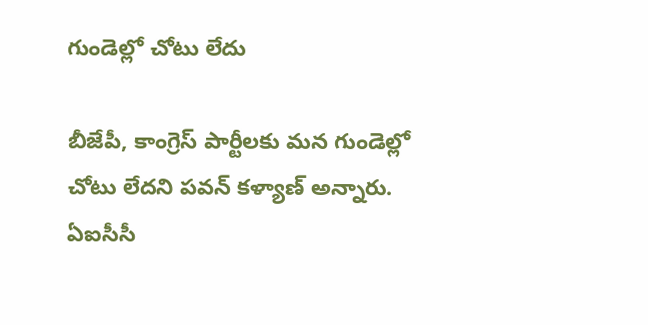గుండెల్లో చోటు లేదు

బీజేపీ, కాంగ్రెస్ పార్టీలకు మన గుండెల్లో చోటు లేదని పవన్ కళ్యాణ్ అన్నారు. ఏఐసీసీ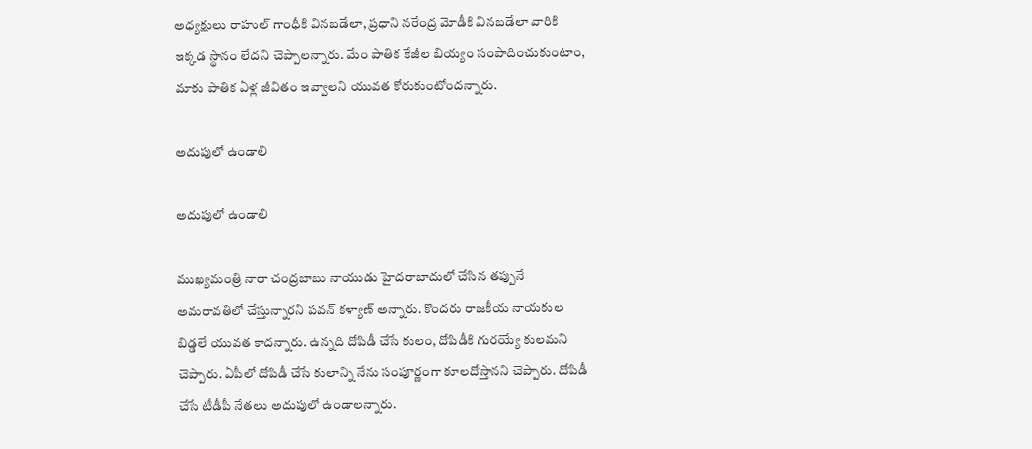అధ్యక్షులు రాహుల్ గాంధీకి వినబడేలా, ప్రధాని నరేంద్ర మోడీకి వినబడేలా వారికి ఇక్కడ స్థానం లేదని చెప్పాలన్నారు. మేం పాతిక కేజీల బియ్యం సంపాదించుకుంటాం, మాకు పాతిక ఏళ్ల జీవితం ఇవ్వాలని యువత కోరుకుంటోందన్నారు.

అదుపులో ఉండాలి

అదుపులో ఉండాలి

ముఖ్యమంత్రి నారా చంద్రబాబు నాయుడు హైదరాబాదులో చేసిన తప్పునే అమరావతిలో చేస్తున్నారని పవన్ కళ్యాణ్ అన్నారు. కొందరు రాజకీయ నాయకుల బిడ్డలే యువత కాదన్నారు. ఉన్నది దోపిడీ చేసే కులం, దోపిడీకి గురయ్యే కులమని చెప్పారు. ఏపీలో దోపిడీ చేసే కులాన్ని నేను సంపూర్ణంగా కూలదోస్తానని చెప్పారు. దోపిడీ చేసే టీడీపీ నేతలు అదుపులో ఉండాలన్నారు.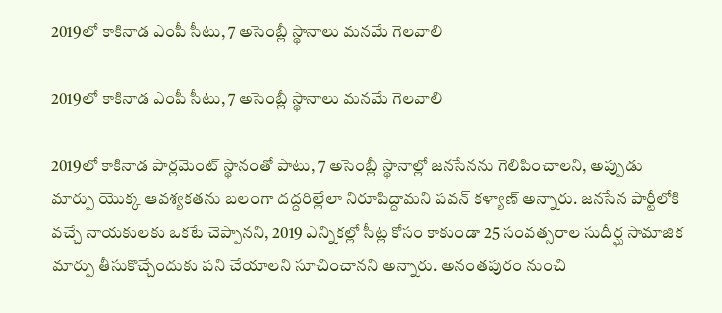2019లో కాకినాడ ఎంపీ సీటు, 7 అసెంబ్లీ స్థానాలు మనమే గెలవాలి

2019లో కాకినాడ ఎంపీ సీటు, 7 అసెంబ్లీ స్థానాలు మనమే గెలవాలి

2019లో కాకినాడ పార్లమెంట్ స్థానంతో పాటు, 7 అసెంబ్లీ స్థానాల్లో జనసేనను గెలిపించాలని, అప్పుడు మార్పు యొక్క ఆవశ్యకతను బలంగా దద్దరిల్లేలా నిరూపిద్దామని పవన్ కళ్యాణ్ అన్నారు. జనసేన పార్టీలోకి వచ్చే నాయకులకు ఒకటే చెప్పానని, 2019 ఎన్నికల్లో సీట్ల కోసం కాకుండా 25 సంవత్సరాల సుదీర్ఘ సామాజిక మార్పు తీసుకొచ్చేందుకు పని చేయాలని సూచించానని అన్నారు. అనంతపురం నుంచి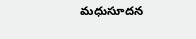మధుసూదన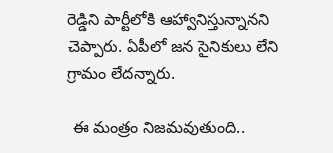రెడ్డిని పార్టీలోకి ఆహ్వానిస్తున్నానని చెప్పారు. ఏపీలో జన సైనికులు లేని గ్రామం లేదన్నారు.

 ఈ మంత్రం నిజమవుతుంది..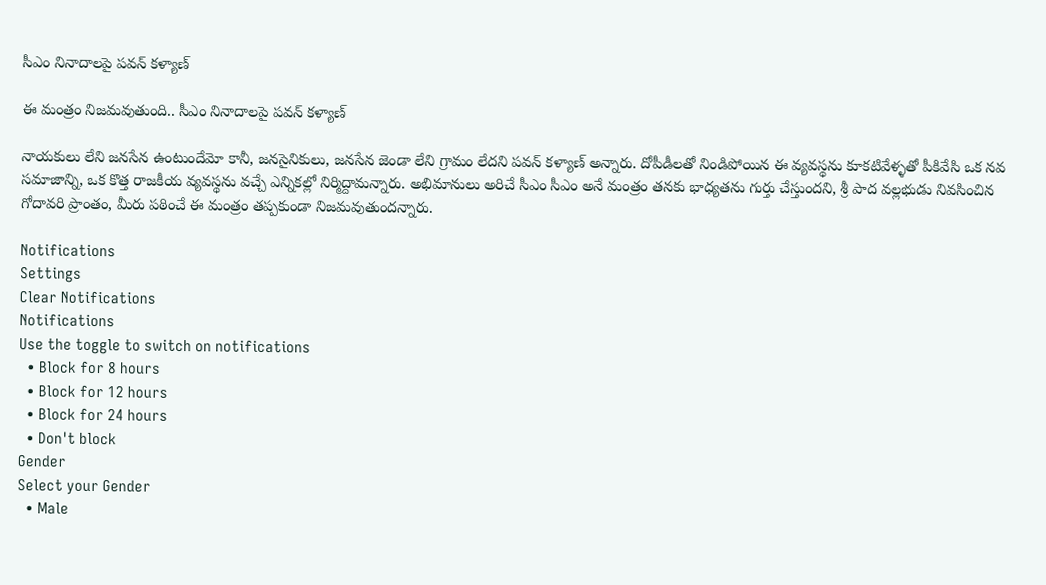సీఎం నినాదాలపై పవన్ కళ్యాణ్

ఈ మంత్రం నిజమవుతుంది.. సీఎం నినాదాలపై పవన్ కళ్యాణ్

నాయకులు లేని జనసేన ఉంటుందేమో కానీ, జనసైనికులు, జనసేన జెండా లేని గ్రామం లేదని పవన్ కళ్యాణ్ అన్నారు. దోపీడీలతో నిండిపోయిన ఈ వ్యవస్థను కూకటివేళ్ళతో పీకివేసి ఒక నవ సమాజాన్ని, ఒక కొత్త రాజకీయ వ్యవస్థను వచ్చే ఎన్నికల్లో నిర్మిద్దామన్నారు. అభిమానులు అరిచే సీఎం సీఎం అనే మంత్రం తనకు భాధ్యతను గుర్తు చేస్తుందని, శ్రీ పాద వల్లభుడు నివసించిన గోదావరి ప్రాంతం, మీరు పఠించే ఈ మంత్రం తప్పకుండా నిజమవుతుందన్నారు.

Notifications
Settings
Clear Notifications
Notifications
Use the toggle to switch on notifications
  • Block for 8 hours
  • Block for 12 hours
  • Block for 24 hours
  • Don't block
Gender
Select your Gender
  • Male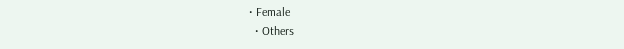• Female
  • Others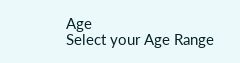Age
Select your Age Range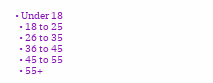• Under 18
  • 18 to 25
  • 26 to 35
  • 36 to 45
  • 45 to 55
  • 55+